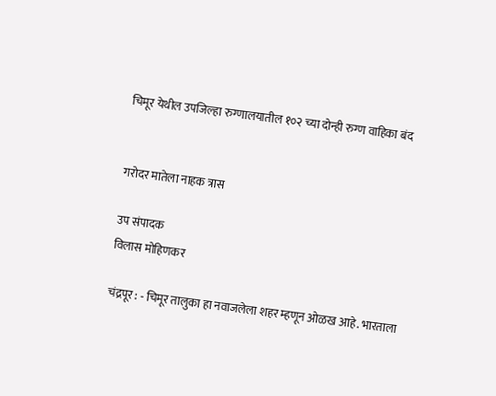चिमूर येथील उपजिल्हा रुग्णालयातील १०२ च्या दोन्ही रुग्ण वाहिका बंद


गरोदर मातेला नाहक त्रास

उप संपादक
विलास मोहिणकर

चंद्रपूर : - चिमूर तालुका हा नवाजलेला शहर म्हणून ओळख आहे. भारताला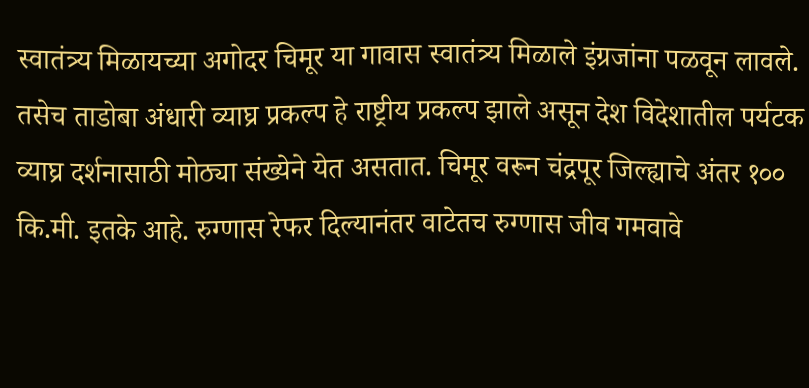स्वातंत्र्य मिळायच्या अगोदर चिमूर या गावास स्वातंत्र्य मिळाले इंग्रजांना पळवून लावले. तसेच ताडोबा अंधारी व्याघ्र प्रकल्प हे राष्ट्रीय प्रकल्प झाले असून देश विदेशातील पर्यटक व्याघ्र दर्शनासाठी मोठ्या संख्येने येत असतात. चिमूर वरून चंद्रपूर जिल्ह्याचे अंतर १०० कि.मी. इतके आहे. रुग्णास रेफर दिल्यानंतर वाटेतच रुग्णास जीव गमवावे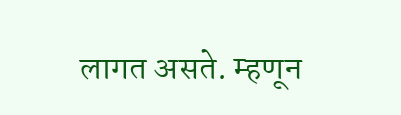लागत असते. म्हणून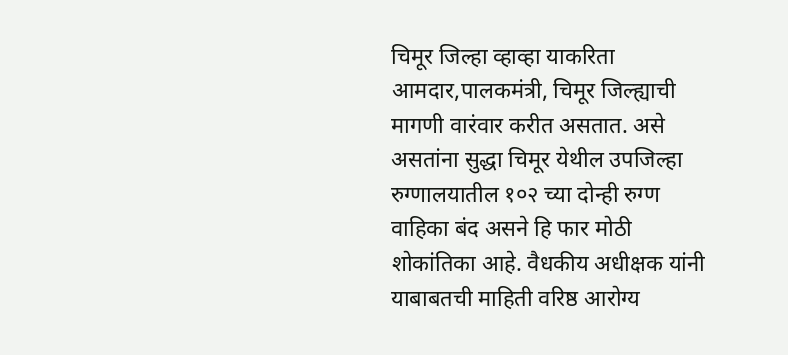चिमूर जिल्हा व्हाव्हा याकरिता आमदार,पालकमंत्री, चिमूर जिल्ह्याची मागणी वारंवार करीत असतात. असे असतांना सुद्धा चिमूर येथील उपजिल्हा रुग्णालयातील १०२ च्या दोन्ही रुग्ण वाहिका बंद असने हि फार मोठी शोकांतिका आहे. वैधकीय अधीक्षक यांनी याबाबतची माहिती वरिष्ठ आरोग्य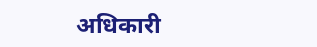अधिकारी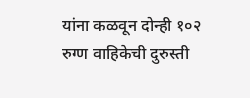यांना कळवून दोन्ही १०२ रुग्ण वाहिकेची दुरुस्ती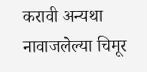करावी अन्यथा नावाजलेल्या चिमूर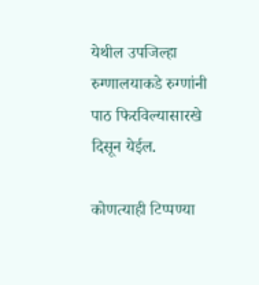येथील उपजिल्हा रुग्णालयाकडे रुग्णांनी पाठ फिरविल्यासारखे दिसून येईल.

कोणत्याही टिप्पण्‍या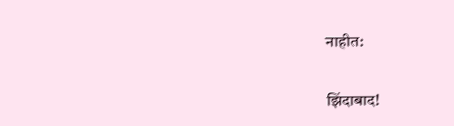नाहीत:

झिंदाबाद!